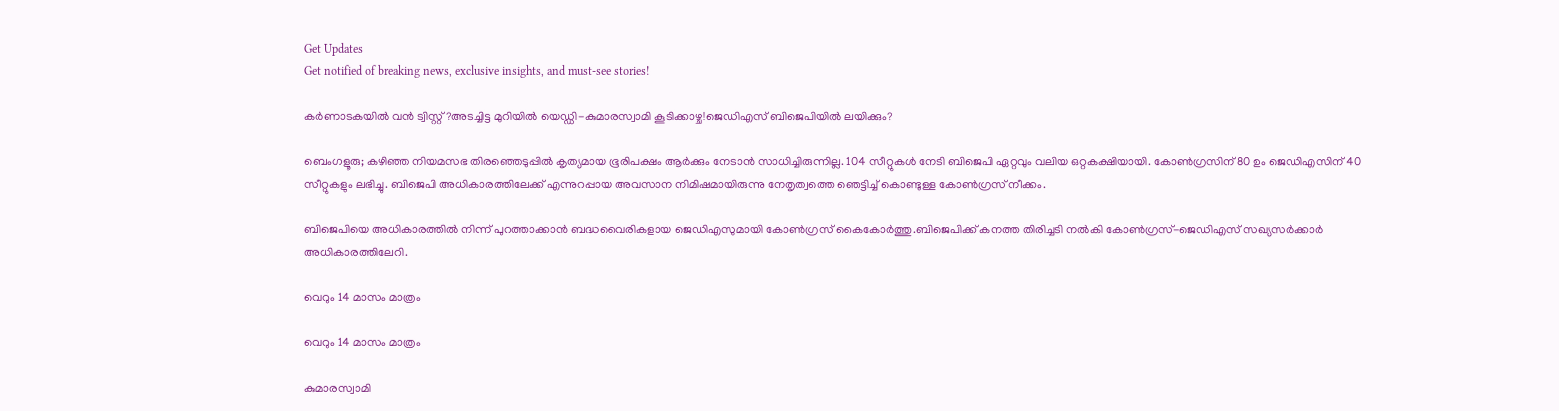Get Updates
Get notified of breaking news, exclusive insights, and must-see stories!

കർണാടകയിൽ വൻ ട്വിസ്റ്റ്?അടച്ചിട്ട മുറിയിൽ യെഡ്ഡി-കുമാരസ്വാമി കൂടിക്കാഴ്ച!ജെഡിഎസ് ബിജെപിയിൽ ലയിക്കും?

ബെംഗളൂരു; കഴിഞ്ഞ നിയമസഭ തിരഞ്ഞെടുപ്പിൽ കൃത്യമായ ഭൂരിപക്ഷം ആർക്കും നേടാൻ സാധിച്ചിരുന്നില്ല. 104 സീറ്റുകൾ നേടി ബിജെപി ഏറ്റവും വലിയ ഒറ്റകക്ഷിയായി. കോൺഗ്രസിന് 80 ഉം ജെഡിഎസിന് 40 സീറ്റുകളും ലഭിച്ചു. ബിജെപി അധികാരത്തിലേക്ക് എന്നുറപ്പായ അവസാന നിമിഷമായിരുന്നു നേതൃത്വത്തെ ഞെട്ടിച്ച് കൊണ്ടുള്ള കോൺഗ്രസ് നീക്കം.

ബിജെപിയെ അധികാരത്തിൽ നിന്ന് പുറത്താക്കാൻ ബദ്ധവൈരികളായ ജെഡിഎസുമായി കോൺഗ്രസ് കൈകോർത്തു.ബിജെപിക്ക് കനത്ത തിരിച്ചടി നൽകി കോൺഗ്രസ്-ജെഡിഎസ് സഖ്യസർക്കാർ അധികാരത്തിലേറി.

വെറും 14 മാസം മാത്രം

വെറും 14 മാസം മാത്രം

കുമാരസ്വാമി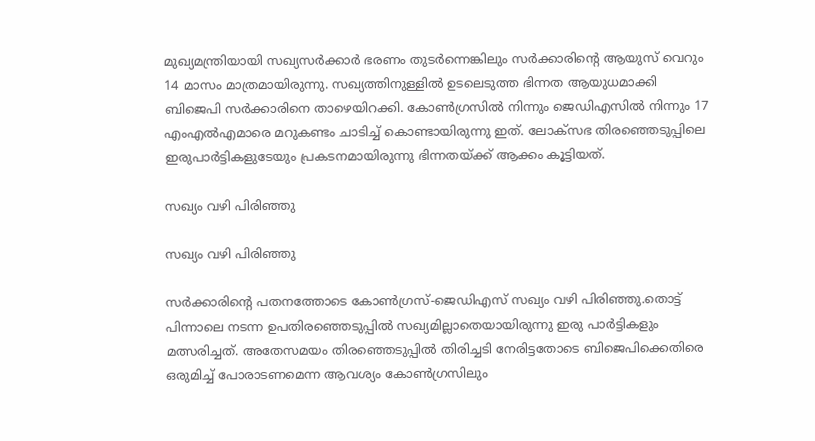മുഖ്യമന്ത്രിയായി സഖ്യസർക്കാർ ഭരണം തുടർന്നെങ്കിലും സർക്കാരിന്റെ ആയുസ് വെറും 14 മാസം മാത്രമായിരുന്നു. സഖ്യത്തിനുള്ളിൽ ഉടലെടുത്ത ഭിന്നത ആയുധമാക്കി ബിജെപി സർക്കാരിനെ താഴെയിറക്കി. കോൺഗ്രസിൽ നിന്നും ജെഡിഎസിൽ നിന്നും 17 എംഎൽഎമാരെ മറുകണ്ടം ചാടിച്ച് കൊണ്ടായിരുന്നു ഇത്. ലോക്സഭ തിരഞ്ഞെടുപ്പിലെ ഇരുപാർട്ടികളുടേയും പ്രകടനമായിരുന്നു ഭിന്നതയ്ക്ക് ആക്കം കൂട്ടിയത്.

സഖ്യം വഴി പിരിഞ്ഞു

സഖ്യം വഴി പിരിഞ്ഞു

സർക്കാരിന്റെ പതനത്തോടെ കോൺഗ്രസ്-ജെഡിഎസ് സഖ്യം വഴി പിരിഞ്ഞു.തൊട്ട് പിന്നാലെ നടന്ന ഉപതിരഞ്ഞെടുപ്പിൽ സഖ്യമില്ലാതെയായിരുന്നു ഇരു പാർട്ടികളും മത്സരിച്ചത്. അതേസമയം തിരഞ്ഞെടുപ്പിൽ തിരിച്ചടി നേരിട്ടതോടെ ബിജെപിക്കെതിരെ ഒരുമിച്ച് പോരാടണമെന്ന ആവശ്യം കോൺഗ്രസിലും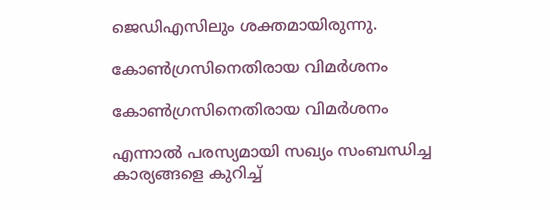ജെഡിഎസിലും ശക്തമായിരുന്നു.

കോൺഗ്രസിനെതിരായ വിമർശനം

കോൺഗ്രസിനെതിരായ വിമർശനം

എന്നാൽ പരസ്യമായി സഖ്യം സംബന്ധിച്ച കാര്യങ്ങളെ കുറിച്ച്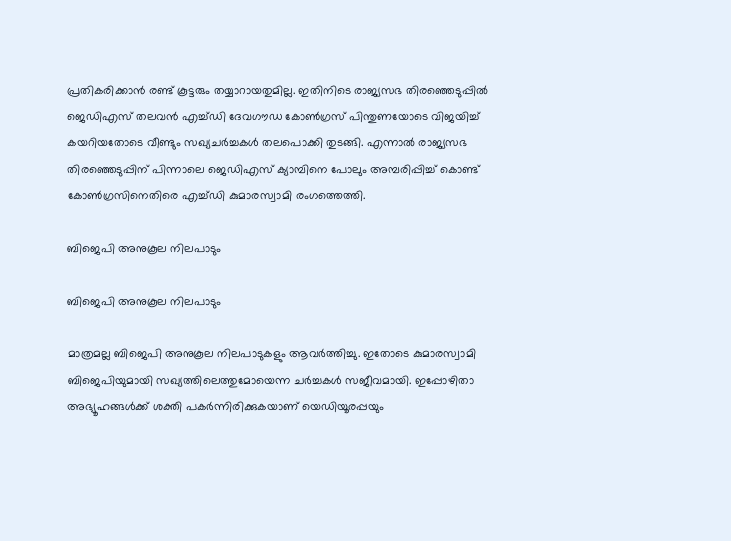പ്രതികരിക്കാൻ രണ്ട് കൂട്ടരും തയ്യാറായതുമില്ല. ഇതിനിടെ രാജ്യസഭ തിരഞ്ഞെടുപ്പിൽ ജെഡിഎസ് തലവൻ എച്ച്ഡി ദേവഗൗഡ കോൺഗ്രസ് പിന്തുണയോടെ വിജയിച്ച് കയറിയതോടെ വീണ്ടും സഖ്യചർച്ചകൾ തലപൊക്കി തുടങ്ങി. എന്നാൽ രാജ്യസഭ തിരഞ്ഞെടുപ്പിന് പിന്നാലെ ജെഡിഎസ് ക്യാമ്പിനെ പോലും അമ്പരിപ്പിച്ച് കൊണ്ട് കോൺഗ്രസിനെതിരെ എച്ച്ഡി കുമാരസ്വാമി രംഗത്തെത്തി.

ബിജെപി അനുകൂല നിലപാടും

ബിജെപി അനുകൂല നിലപാടും

മാത്രമല്ല ബിജെപി അനുകൂല നിലപാടുകളും ആവർത്തിച്ചു. ഇതോടെ കുമാരസ്വാമി ബിജെപിയുമായി സഖ്യത്തിലെത്തുമോയെന്ന ചർച്ചകൾ സജീവമായി. ഇപ്പോഴിതാ അഭ്യൂഹങ്ങൾക്ക് ശക്തി പകർന്നിരിക്കുകയാണ് യെഡിയൂരപ്പയും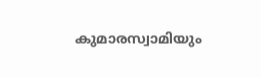കുമാരസ്വാമിയും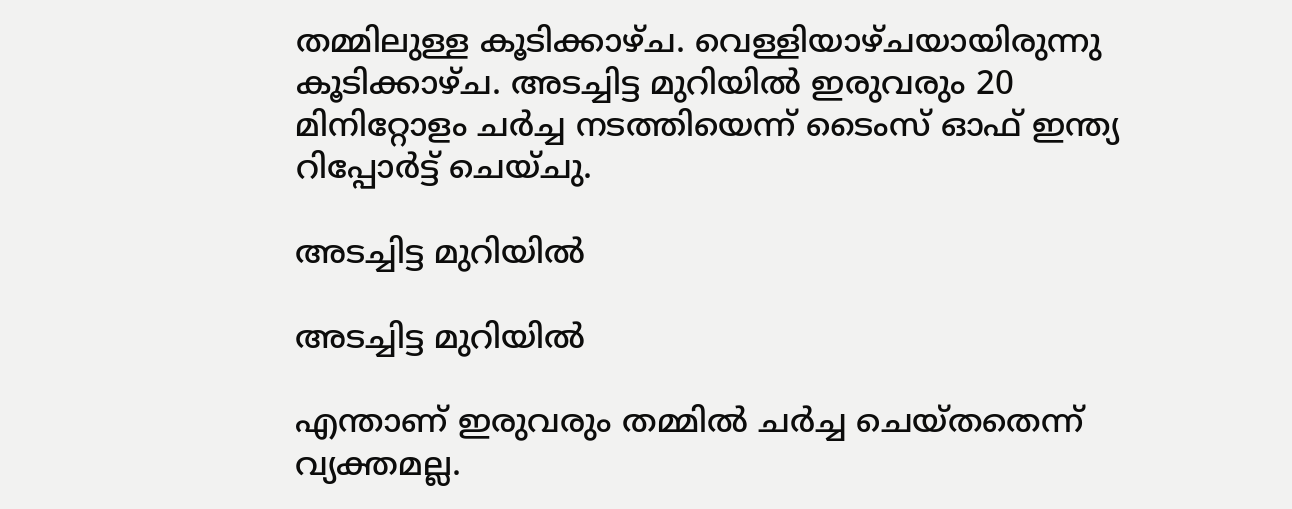തമ്മിലുള്ള കൂടിക്കാഴ്ച. വെള്ളിയാഴ്ചയായിരുന്നു കൂടിക്കാഴ്ച. അടച്ചിട്ട മുറിയിൽ ഇരുവരും 20 മിനിറ്റോളം ചർച്ച നടത്തിയെന്ന് ടൈംസ് ഓഫ് ഇന്ത്യ റിപ്പോർട്ട് ചെയ്ചു.

അടച്ചിട്ട മുറിയിൽ

അടച്ചിട്ട മുറിയിൽ

എന്താണ് ഇരുവരും തമ്മിൽ ചർച്ച ചെയ്തതെന്ന് വ്യക്തമല്ല.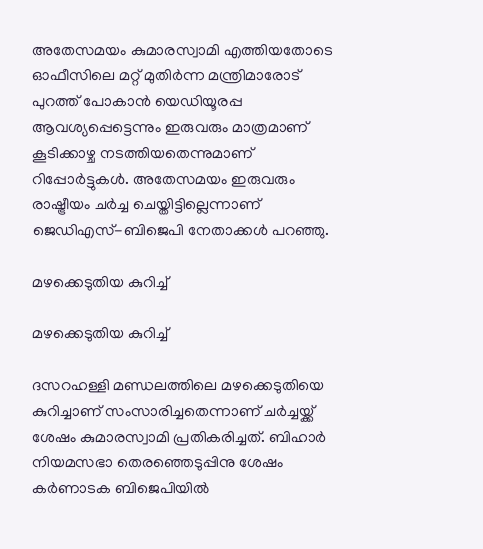അതേസമയം കുമാരസ്വാമി എത്തിയതോടെ ഓഫീസിലെ മറ്റ് മുതിർന്ന മന്ത്രിമാരോട് പുറത്ത് പോകാൻ യെഡിയൂരപ്പ ആവശ്യപ്പെട്ടെന്നും ഇരുവരും മാത്രമാണ് കൂടിക്കാഴ്ച നടത്തിയതെന്നുമാണ് റിപ്പോർട്ടുകൾ. അതേസമയം ഇരുവരും രാഷ്ട്രീയം ചർച്ച ചെയ്തിട്ടില്ലെന്നാണ് ജെഡിഎസ്-ബിജെപി നേതാക്കൾ പറഞ്ഞു.

മഴക്കെടുതിയ കുറിച്ച്

മഴക്കെടുതിയ കുറിച്ച്

ദസറഹള്ളി മണ്ഡലത്തിലെ മഴക്കെടുതിയെ കുറിച്ചാണ് സംസാരിച്ചതെന്നാണ് ചർച്ചയ്ക്ക് ശേഷം കുമാരസ്വാമി പ്രതികരിച്ചത്. ബിഹാര്‍ നിയമസഭാ തെരഞ്ഞെടുപ്പിനു ശേഷം കര്‍ണാടക ബിജെപിയിൽ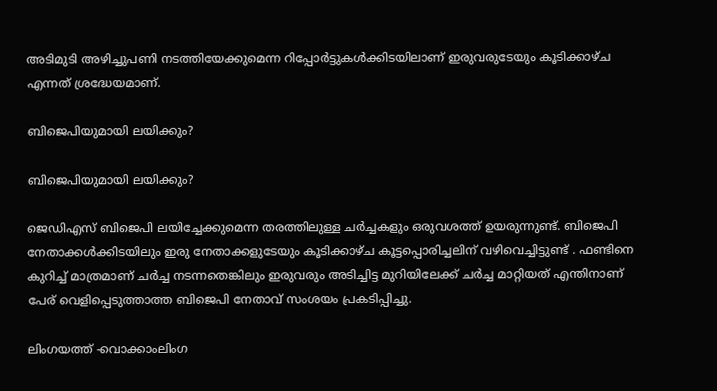അടിമുടി അഴിച്ചുപണി നടത്തിയേക്കുമെന്ന റിപ്പോര്‍ട്ടുകള്‍ക്കിടയിലാണ് ഇരുവരുടേയും കൂടിക്കാഴ്ച എന്നത് ശ്രദ്ധേയമാണ്.

ബിജെപിയുമായി ലയിക്കും?

ബിജെപിയുമായി ലയിക്കും?

ജെഡിഎസ് ബിജെപി ലയിച്ചേക്കുമെന്ന തരത്തിലുള്ള ചർച്ചകളും ഒരുവശത്ത് ഉയരുന്നുണ്ട്. ബിജെപി നേതാക്കൾക്കിടയിലും ഇരു നേതാക്കളുടേയും കൂടിക്കാഴ്ച കൂട്ടപ്പൊരിച്ചലിന് വഴിവെച്ചിട്ടുണ്ട് . ഫണ്ടിനെ കുറിച്ച് മാത്രമാണ് ചർച്ച നടന്നതെങ്കിലും ഇരുവരും അടിച്ചിട്ട മുറിയിലേക്ക് ചർച്ച മാറ്റിയത് എന്തിനാണ് പേര് വെളിപ്പെടുത്താത്ത ബിജെപി നേതാവ് സംശയം പ്രകടിപ്പിച്ചു.

ലിംഗയത്ത് -വൊക്കാംലിംഗ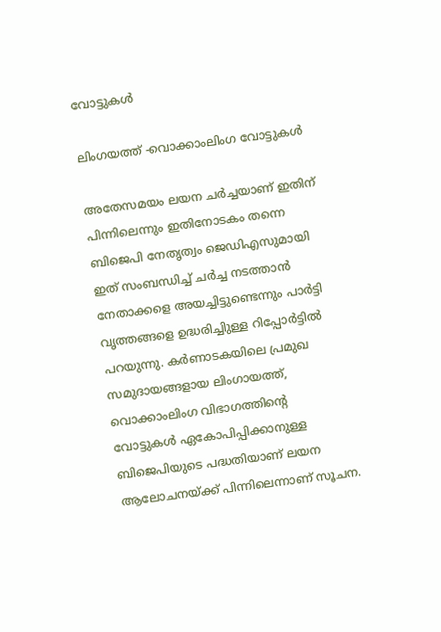വോട്ടുകൾ

ലിംഗയത്ത് -വൊക്കാംലിംഗ വോട്ടുകൾ

അതേസമയം ലയന ചർച്ചയാണ് ഇതിന് പിന്നിലെന്നും ഇതിനോടകം തന്നെ ബിജെപി നേതൃത്വം ജെഡിഎസുമായി ഇത് സംബന്ധിച്ച് ചർച്ച നടത്താൻ നേതാക്കളെ അയച്ചിട്ടുണ്ടെന്നും പാർട്ടി വൃത്തങ്ങളെ ഉദ്ധരിച്ചിുള്ള റിപ്പോർട്ടിൽ പറയുന്നു. കര്‍ണാടകയിലെ പ്രമുഖ സമുദായങ്ങളായ ലിംഗായത്ത്, വൊക്കാംലിംഗ വിഭാഗത്തിന്റെ വോട്ടുകള്‍ ഏകോപിപ്പിക്കാനുള്ള ബിജെപിയുടെ പദ്ധതിയാണ് ലയന ആലോചനയ്ക്ക് പിന്നിലെന്നാണ് സൂചന.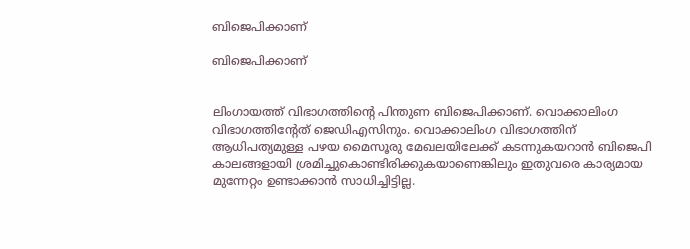ബിജെപിക്കാണ്

ബിജെപിക്കാണ്


ലിംഗായത്ത് വിഭാഗത്തിന്റെ പിന്തുണ ബിജെപിക്കാണ്. വൊക്കാലിംഗ വിഭാഗത്തിന്റേത് ജെഡിഎസിനും. വൊക്കാലിംഗ വിഭാഗത്തിന് ആധിപത്യമുള്ള പഴയ മൈസൂരു മേഖലയിലേക്ക് കടന്നുകയറാൻ ബിജെപി കാലങ്ങളായി ശ്രമിച്ചുകൊണ്ടിരിക്കുകയാണെങ്കിലും ഇതുവരെ കാര്യമായ മുന്നേറ്റം ഉണ്ടാക്കാൻ സാധിച്ചിട്ടില്ല.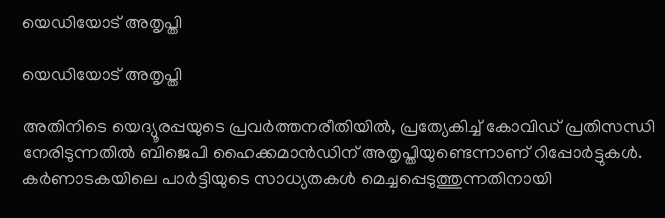യെഡിയോട് അതൃപ്തി

യെഡിയോട് അതൃപ്തി

അതിനിടെ യെദ്യൂരപ്പയുടെ പ്രവർത്തനരീതിയിൽ, പ്രത്യേകിച്ച് കോവിഡ് പ്രതിസന്ധി നേരിടുന്നതിൽ ബിജെപി ഹൈക്കമാൻഡിന് അതൃപ്തിയുണ്ടെന്നാണ് റിപ്പോർട്ടുകൾ. കർണാടകയിലെ പാർട്ടിയുടെ സാധ്യതകൾ മെച്ചപ്പെടുത്തുന്നതിനായി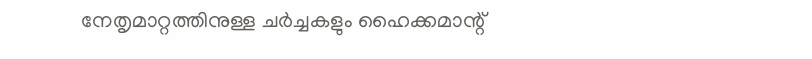നേതൃമാറ്റത്തിനുള്ള ചർച്ചകളും ഹൈക്കമാന്റ്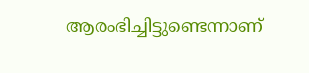ആരംഭിച്ചിട്ടുണ്ടെന്നാണ്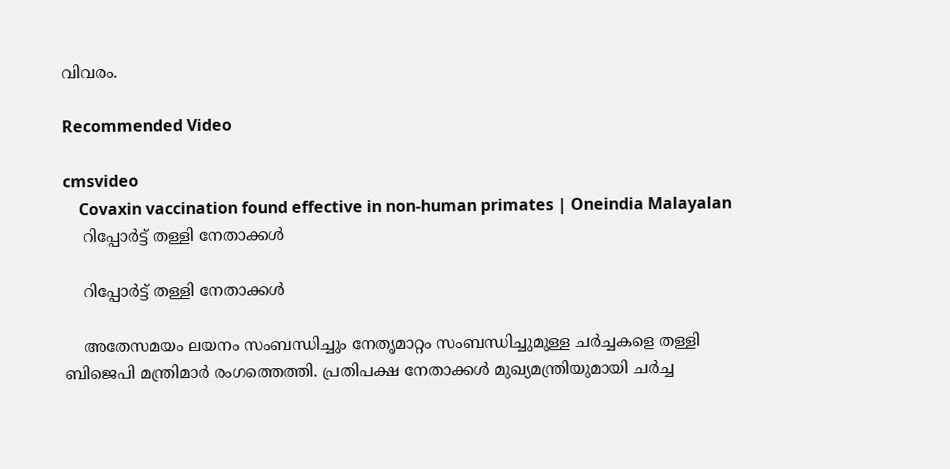വിവരം.

Recommended Video

cmsvideo
    Covaxin vaccination found effective in non-human primates | Oneindia Malayalan
    റിപ്പോർട്ട് തള്ളി നേതാക്കൾ

    റിപ്പോർട്ട് തള്ളി നേതാക്കൾ

    അതേസമയം ലയനം സംബന്ധിച്ചും നേതൃമാറ്റം സംബന്ധിച്ചുമുള്ള ചർച്ചകളെ തള്ളി ബിജെപി മന്ത്രിമാർ രംഗത്തെത്തി. പ്രതിപക്ഷ നേതാക്കൾ മുഖ്യമന്ത്രിയുമായി ചർച്ച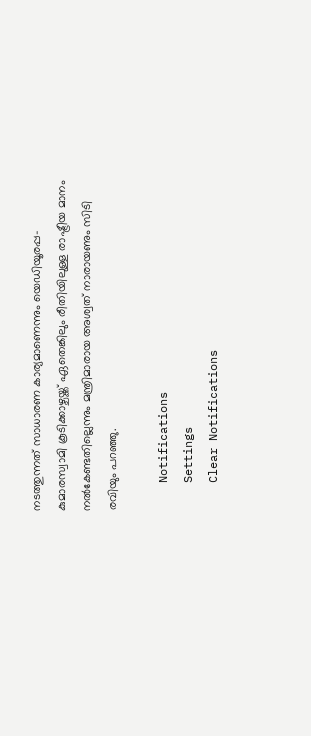നടത്തുന്നത് സാധാരണ കാര്യമാണെന്നും യെഡിയൂരപ്പ-കുമാരസ്വാമി കൂടിക്കാഴ്ചയ്ക്ക് ഏതെങ്കിലും രീതിയിലുള്ള രാഷ്ട്രീയ മാനം നൽകേണ്ടതില്ലെന്നും മന്ത്രിമാരായ അശ്വത് നാരായണും സിടി രവിയും പറഞ്ഞു.

    Notifications
    Settings
    Clear Notifications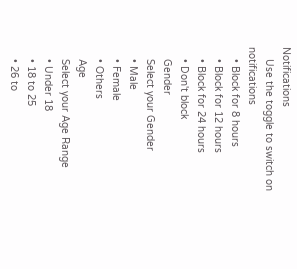Notifications
    Use the toggle to switch on notifications
    • Block for 8 hours
    • Block for 12 hours
    • Block for 24 hours
    • Don't block
    Gender
    Select your Gender
    • Male
    • Female
    • Others
    Age
    Select your Age Range
    • Under 18
    • 18 to 25
    • 26 to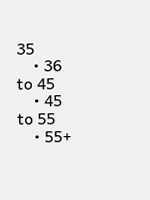35
    • 36 to 45
    • 45 to 55
    • 55+